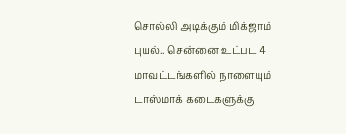சொல்லி அடிக்கும் மிக்ஜாம் புயல்.. சென்னை உட்பட 4 மாவட்டங்களில் நாளையும் டாஸ்மாக் கடைகளுக்கு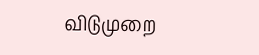விடுமுறை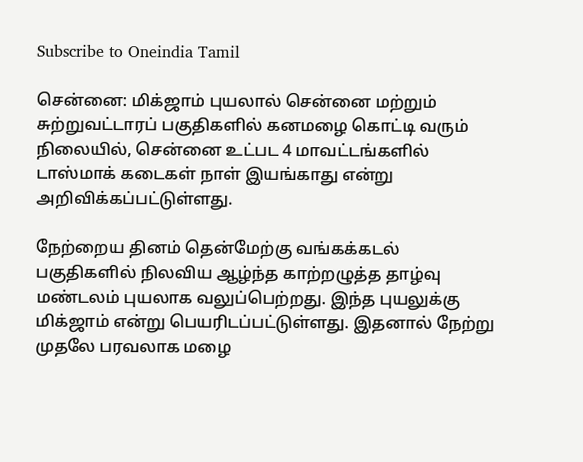Subscribe to Oneindia Tamil

சென்னை: மிக்ஜாம் புயலால் சென்னை மற்றும் சுற்றுவட்டாரப் பகுதிகளில் கனமழை கொட்டி வரும் நிலையில், சென்னை உட்பட 4 மாவட்டங்களில் டாஸ்மாக் கடைகள் நாள் இயங்காது என்று அறிவிக்கப்பட்டுள்ளது.

நேற்றைய தினம் தென்மேற்கு வங்கக்கடல் பகுதிகளில் நிலவிய ஆழ்ந்த காற்றழுத்த தாழ்வு மண்டலம் புயலாக வலுப்பெற்றது. இந்த புயலுக்கு மிக்ஜாம் என்று பெயரிடப்பட்டுள்ளது. இதனால் நேற்று முதலே பரவலாக மழை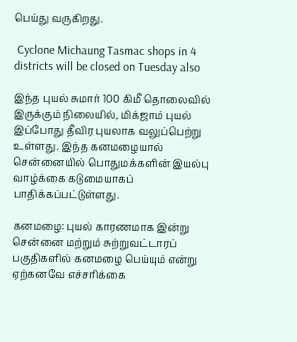பெய்து வருகிறது.

 Cyclone Michaung Tasmac shops in 4 districts will be closed on Tuesday also

இந்த புயல் சுமார் 100 கிமீ தொலைவில் இருக்கும் நிலையில், மிக்ஜாம் புயல் இப்போது தீவிர புயலாக வலுப்பெற்று உள்ளது. இந்த கனமழையால் சென்னையில் பொதுமக்களின் இயல்பு வாழ்க்கை கடுமையாகப் பாதிக்கப்பட்டுள்ளது.

கனமழை: புயல் காரணமாக இன்று சென்னை மற்றும் சுற்றுவட்டாரப் பகுதிகளில் கனமழை பெய்யும் என்று ஏற்கனவே எச்சரிக்கை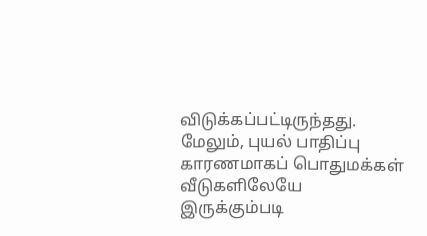விடுக்கப்பட்டிருந்தது. மேலும், புயல் பாதிப்பு காரணமாகப் பொதுமக்கள் வீடுகளிலேயே இருக்கும்படி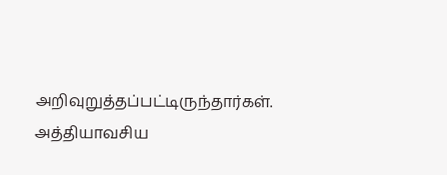அறிவுறுத்தப்பட்டிருந்தார்கள். அத்தியாவசிய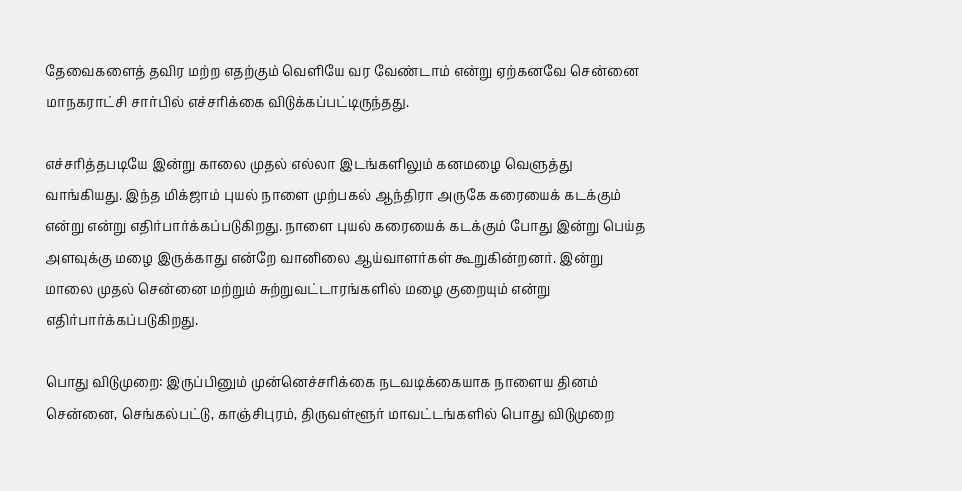தேவைகளைத் தவிர மற்ற எதற்கும் வெளியே வர வேண்டாம் என்று ஏற்கனவே சென்னை மாநகராட்சி சார்பில் எச்சரிக்கை விடுக்கப்பட்டிருந்தது.

எச்சரித்தபடியே இன்று காலை முதல் எல்லா இடங்களிலும் கனமழை வெளுத்து வாங்கியது. இந்த மிக்ஜாம் புயல் நாளை முற்பகல் ஆந்திரா அருகே கரையைக் கடக்கும் என்று என்று எதிர்பார்க்கப்படுகிறது. நாளை புயல் கரையைக் கடக்கும் போது இன்று பெய்த அளவுக்கு மழை இருக்காது என்றே வானிலை ஆய்வாளர்கள் கூறுகின்றனர். இன்று மாலை முதல் சென்னை மற்றும் சுற்றுவட்டாரங்களில் மழை குறையும் என்று எதிர்பார்க்கப்படுகிறது.

பொது விடுமுறை: இருப்பினும் முன்னெச்சரிக்கை நடவடிக்கையாக நாளைய தினம் சென்னை, செங்கல்பட்டு, காஞ்சிபுரம், திருவள்ளூர் மாவட்டங்களில் பொது விடுமுறை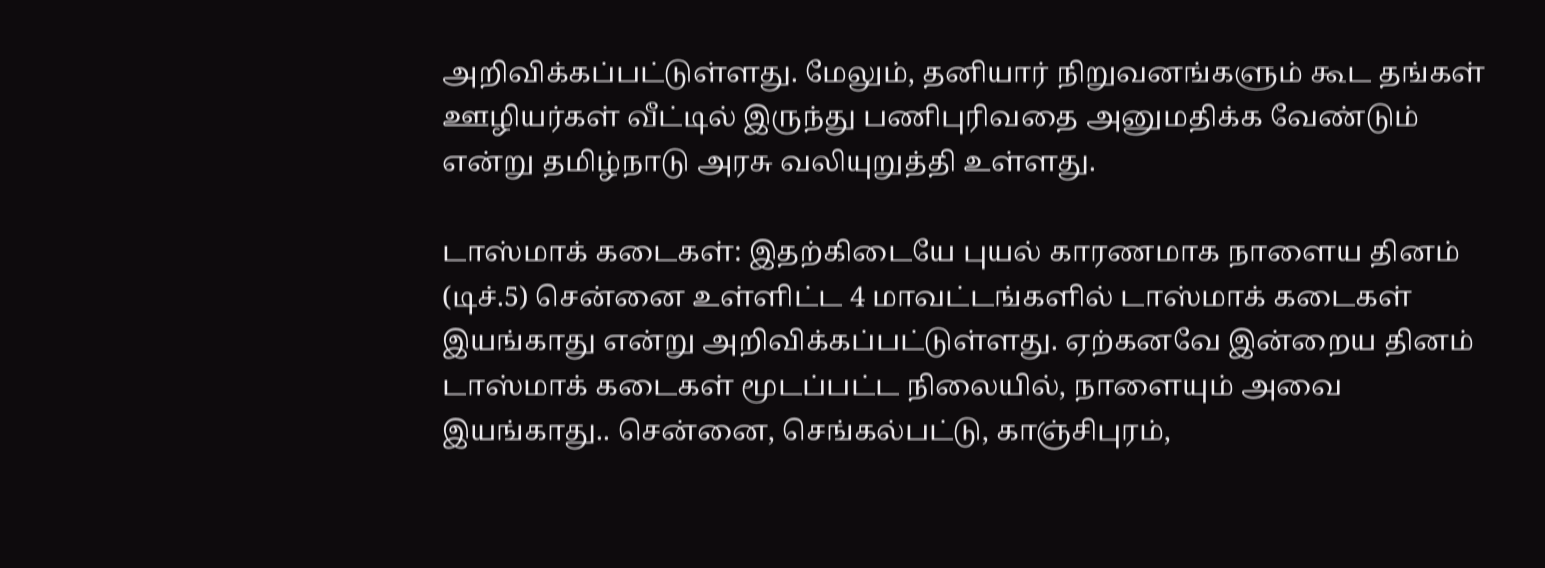அறிவிக்கப்பட்டுள்ளது. மேலும், தனியார் நிறுவனங்களும் கூட தங்கள் ஊழியர்கள் வீட்டில் இருந்து பணிபுரிவதை அனுமதிக்க வேண்டும் என்று தமிழ்நாடு அரசு வலியுறுத்தி உள்ளது.

டாஸ்மாக் கடைகள்: இதற்கிடையே புயல் காரணமாக நாளைய தினம் (டிச்.5) சென்னை உள்ளிட்ட 4 மாவட்டங்களில் டாஸ்மாக் கடைகள் இயங்காது என்று அறிவிக்கப்பட்டுள்ளது. ஏற்கனவே இன்றைய தினம் டாஸ்மாக் கடைகள் மூடப்பட்ட நிலையில், நாளையும் அவை இயங்காது.. சென்னை, செங்கல்பட்டு, காஞ்சிபுரம்,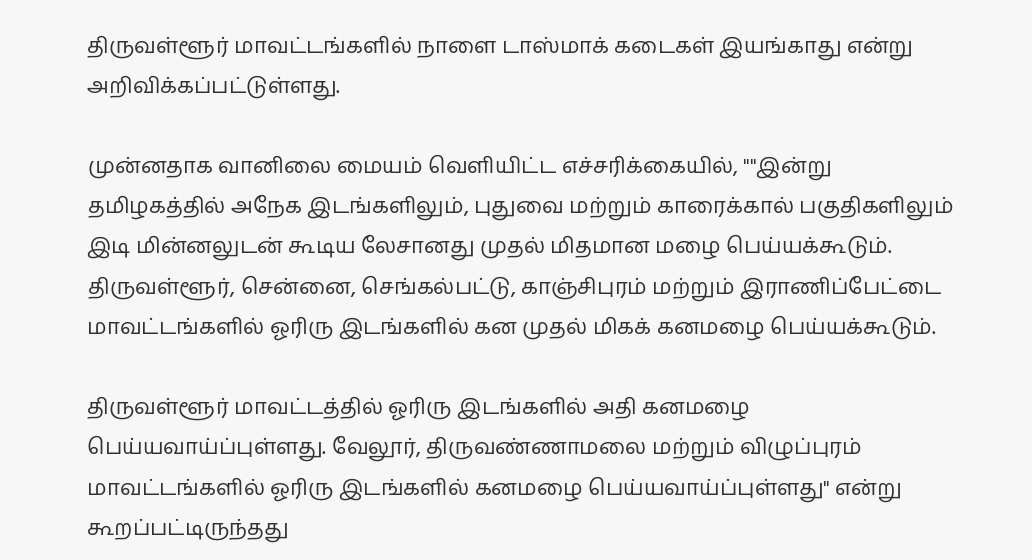திருவள்ளூர் மாவட்டங்களில் நாளை டாஸ்மாக் கடைகள் இயங்காது என்று அறிவிக்கப்பட்டுள்ளது.

முன்னதாக வானிலை மையம் வெளியிட்ட எச்சரிக்கையில், ""இன்று தமிழகத்தில் அநேக இடங்களிலும், புதுவை மற்றும் காரைக்கால் பகுதிகளிலும் இடி மின்னலுடன் கூடிய லேசானது முதல் மிதமான மழை பெய்யக்கூடும். திருவள்ளூர், சென்னை, செங்கல்பட்டு, காஞ்சிபுரம் மற்றும் இராணிப்பேட்டை மாவட்டங்களில் ஓரிரு இடங்களில் கன முதல் மிகக் கனமழை பெய்யக்கூடும்.

திருவள்ளூர் மாவட்டத்தில் ஓரிரு இடங்களில் அதி கனமழை பெய்யவாய்ப்புள்ளது. வேலூர், திருவண்ணாமலை மற்றும் விழுப்புரம் மாவட்டங்களில் ஓரிரு இடங்களில் கனமழை பெய்யவாய்ப்புள்ளது" என்று கூறப்பட்டிருந்தது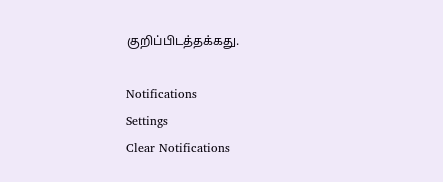குறிப்பிடத்தக்கது.

Notifications
Settings
Clear Notifications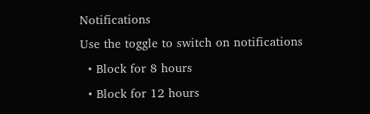Notifications
Use the toggle to switch on notifications
  • Block for 8 hours
  • Block for 12 hours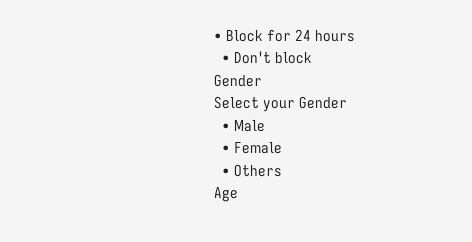• Block for 24 hours
  • Don't block
Gender
Select your Gender
  • Male
  • Female
  • Others
Age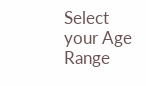Select your Age Range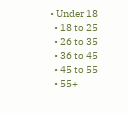• Under 18
  • 18 to 25
  • 26 to 35
  • 36 to 45
  • 45 to 55
  • 55+